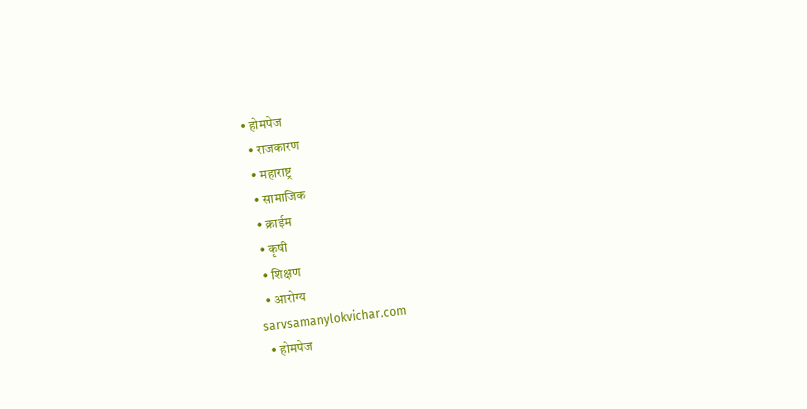• होमपेज
  • राजकारण
  • महाराष्ट्र
  • सामाजिक
  • क्राईम
  • कृषी
  • शिक्षण
  • आरोग्य
sarvsamanylokvichar.com
  • होमपेज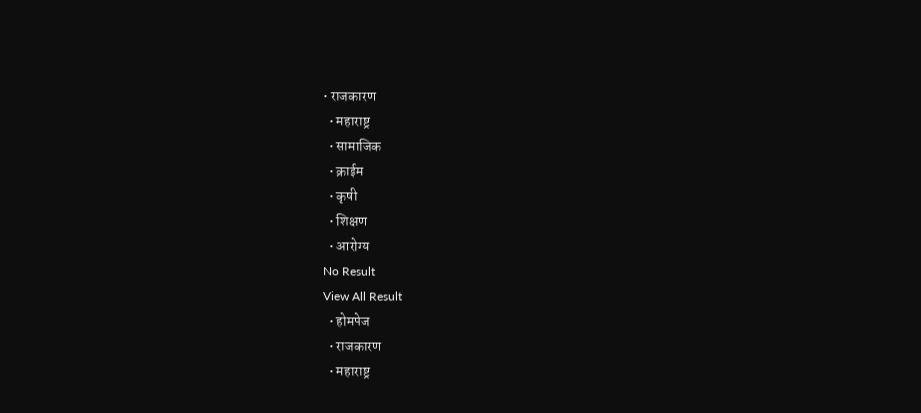• राजकारण
  • महाराष्ट्र
  • सामाजिक
  • क्राईम
  • कृषी
  • शिक्षण
  • आरोग्य
No Result
View All Result
  • होमपेज
  • राजकारण
  • महाराष्ट्र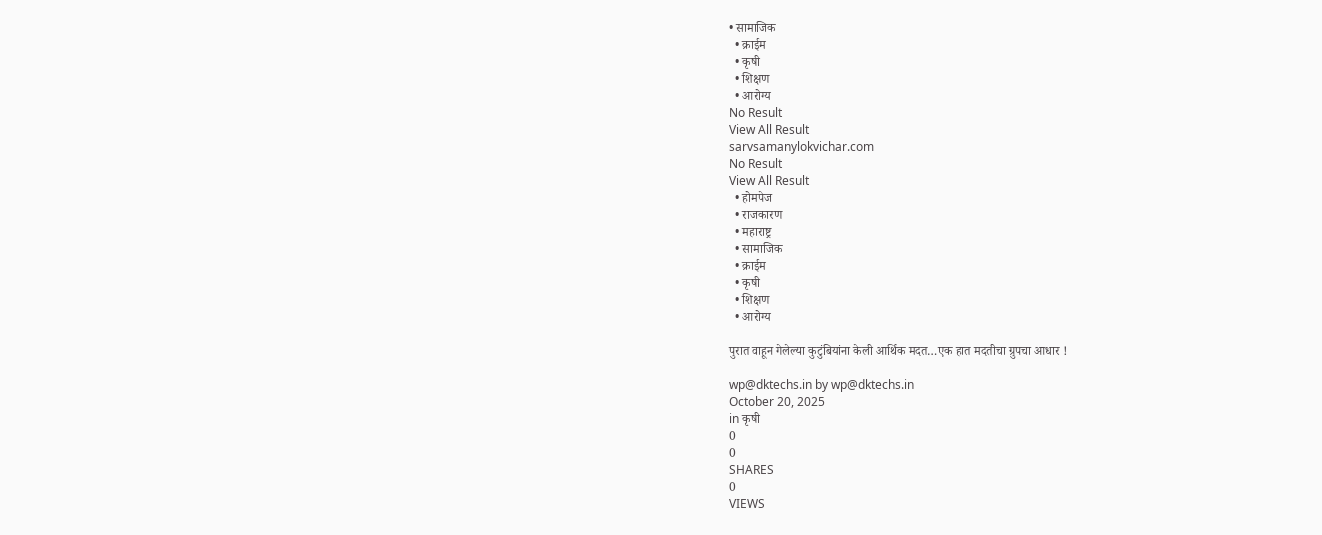• सामाजिक
  • क्राईम
  • कृषी
  • शिक्षण
  • आरोग्य
No Result
View All Result
sarvsamanylokvichar.com
No Result
View All Result
  • होमपेज
  • राजकारण
  • महाराष्ट्र
  • सामाजिक
  • क्राईम
  • कृषी
  • शिक्षण
  • आरोग्य

पुरात वाहून गेलेल्या कुटुंबियांना केली आर्थिक मदत…एक हात मदतीचा ग्रुपचा आधार !

wp@dktechs.in by wp@dktechs.in
October 20, 2025
in कृषी
0
0
SHARES
0
VIEWS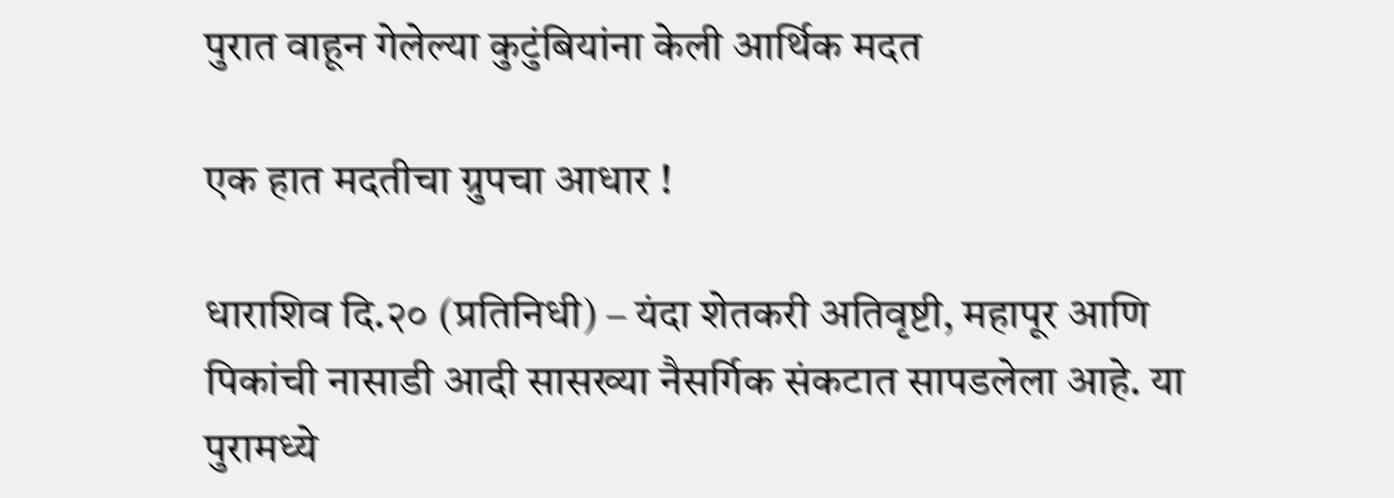पुरात वाहून गेलेल्या कुटुंबियांना केली आर्थिक मदत

एक हात मदतीचा ग्रुपचा आधार !

धाराशिव दि.२० (प्रतिनिधी) – यंदा शेतकरी अतिवृष्टी, महापूर आणि पिकांची नासाडी आदी सासख्या नैसर्गिक संकटात सापडलेला आहे. या पुरामध्ये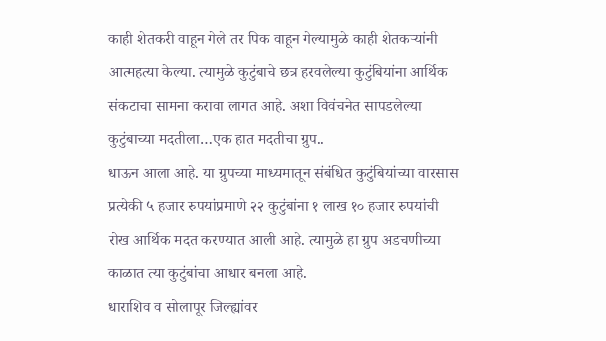काही शेतकरी वाहून गेले तर पिक वाहून गेल्यामुळे काही शेतकऱ्यांनी आत्महत्या केल्या. त्यामुळे कुटुंबाचे छत्र हरवलेल्या कुटुंबियांना आर्थिक संकटाचा सामना करावा लागत आहे. अशा विवंचनेत सापडलेल्या कुटुंबाच्या मदतीला…एक हात मदतीचा ग्रुप..
धाऊन आला आहे. या ग्रुपच्या माध्यमातून संबंधित कुटुंबियांच्या वारसास प्रत्येकी ५ हजार रुपयांप्रमाणे २२ कुटुंबांना १ लाख १० हजार रुपयांची रोख आर्थिक मदत करण्यात आली आहे. त्यामुळे हा ग्रुप अडचणीच्या काळात त्या कुटुंबांचा आधार बनला आहे.
धाराशिव व सोलापूर जिल्ह्यांवर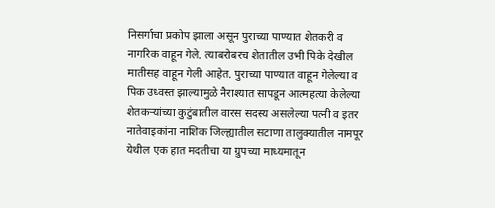निसर्गाचा प्रकोप झाला असून पुराच्या पाण्यात शेतकरी व नागरिक वाहून गेले. त्याबरोबरच शेतातील उभी पिके देखील मातीसह वाहून गेली आहेत. पुराच्या पाण्यात वाहून गेलेल्या व पिक उध्वस्त झाल्यामुळे नैराश्यात सापडून आत्महत्या केलेल्या शेतकऱ्यांच्या कुटुंबातील वारस सदस्य असलेल्या पत्नी व इतर नातेवाइकांना नाशिक जिल्ह्यातील सटाणा तालुक्यातील नामपूर येथील एक हात मदतीचा या ग्रुपच्या माध्यमातून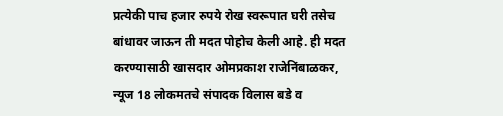प्रत्येकी पाच हजार रुपये रोख स्वरूपात घरी तसेच बांधावर जाऊन ती मदत पोहोच केली आहे. ही मदत करण्यासाठी खासदार ओमप्रकाश राजेनिंबाळकर, न्यूज 18 लोकमतचे संपादक विलास बडे व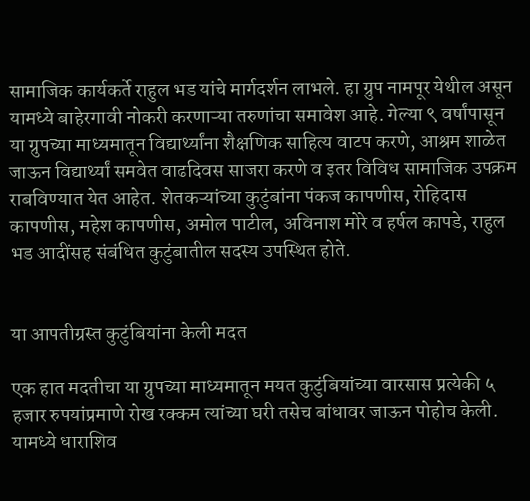सामाजिक कार्यकर्ते राहुल भड यांचे मार्गदर्शन लाभले. हा ग्रुप नामपूर येथील असून यामध्ये बाहेरगावी नोकरी करणाऱ्या तरुणांचा समावेश आहे. गेल्या ९ वर्षांपासून या ग्रुपच्या माध्यमातून विद्यार्थ्यांना शैक्षणिक साहित्य वाटप करणे, आश्रम शाळेत जाऊन विद्यार्थ्यां समवेत वाढदिवस साजरा करणे व इतर विविध सामाजिक उपक्रम राबविण्यात येत आहेत. शेतकऱ्यांच्या कुटुंबांना पंकज कापणीस, रोहिदास कापणीस, महेश कापणीस, अमोल पाटील, अविनाश मोरे व हर्षल कापडे, राहुल भड आदींसह संबंधित कुटुंबातील सदस्य उपस्थित होते.


या आपतीग्रस्त कुटुंबियांना केली मदत

एक हात मदतीचा या ग्रुपच्या माध्यमातून मयत कुटुंबियांच्या वारसास प्रत्येकी ५ हजार रुपयांप्रमाणे रोख रक्कम त्यांच्या घरी तसेच बांधावर जाऊन पोहोच केली. यामध्ये धाराशिव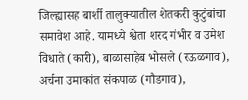जिल्ह्यासह बार्शी तालुक्यातील शेतकरी कुटुंबांचा समावेश आहे. यामध्ये श्वेता शरद गंभीर व उमेश विधाते (कारी), बाळासाहेब भोसले (रऊळगाव), अर्चना उमाकांत संकपाळ (गौडगाव),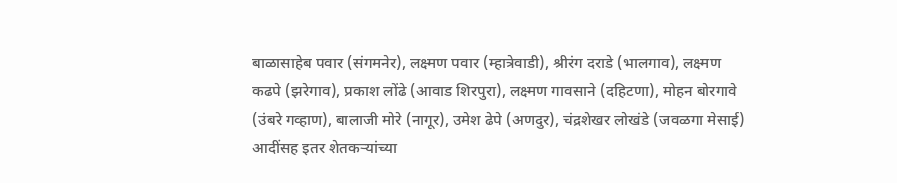बाळासाहेब पवार (संगमनेर), लक्ष्मण पवार (म्हात्रेवाडी), श्रीरंग दराडे (भालगाव), लक्ष्मण कढपे (झरेगाव), प्रकाश लोंढे (आवाड शिरपुरा), लक्ष्मण गावसाने (दहिटणा), मोहन बोरगावे (उंबरे गव्हाण), बालाजी मोरे (नागूर), उमेश ढेपे (अणदुर), चंद्रशेखर लोखंडे (जवळगा मेसाई) आदींसह इतर शेतकऱ्यांच्या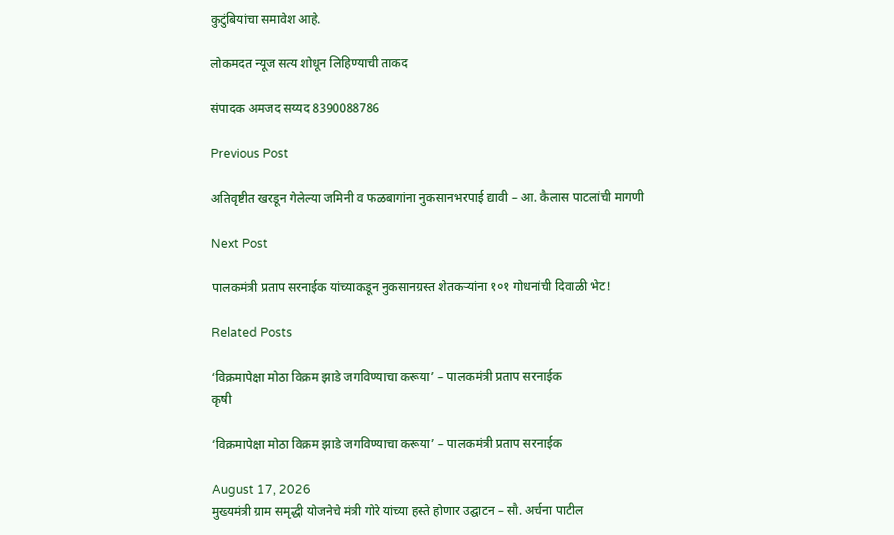कुटुंबियांचा समावेश आहे.

लोकमदत न्यूज सत्य शोधून लिहिण्याची ताकद

संपादक अमजद सय्यद 8390088786

Previous Post

अतिवृष्टीत खरडून गेलेल्या जमिनी व फळबागांना नुकसानभरपाई द्यावी – आ. कैलास पाटलांची मागणी

Next Post

पालकमंत्री प्रताप सरनाईक यांच्याकडून नुकसानग्रस्त शेतकऱ्यांना १०१ गोधनांची दिवाळी भेट!

Related Posts

‘विक्रमापेक्षा मोठा विक्रम झाडे जगविण्याचा करूया’ – पालकमंत्री प्रताप सरनाईक
कृषी

‘विक्रमापेक्षा मोठा विक्रम झाडे जगविण्याचा करूया’ – पालकमंत्री प्रताप सरनाईक

August 17, 2026
मुख्यमंत्री ग्राम समृद्धी योजनेचे मंत्री गोरे यांच्या हस्ते होणार उद्घाटन – सौ. अर्चना पाटील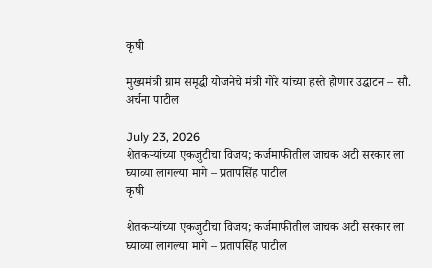कृषी

मुख्यमंत्री ग्राम समृद्धी योजनेचे मंत्री गोरे यांच्या हस्ते होणार उद्घाटन – सौ. अर्चना पाटील

July 23, 2026
शेतकऱ्यांच्या एकजुटीचा विजय; कर्जमाफीतील जाचक अटी सरकार ला घ्याव्या लागल्या मागे – प्रतापसिंह पाटील
कृषी

शेतकऱ्यांच्या एकजुटीचा विजय; कर्जमाफीतील जाचक अटी सरकार ला घ्याव्या लागल्या मागे – प्रतापसिंह पाटील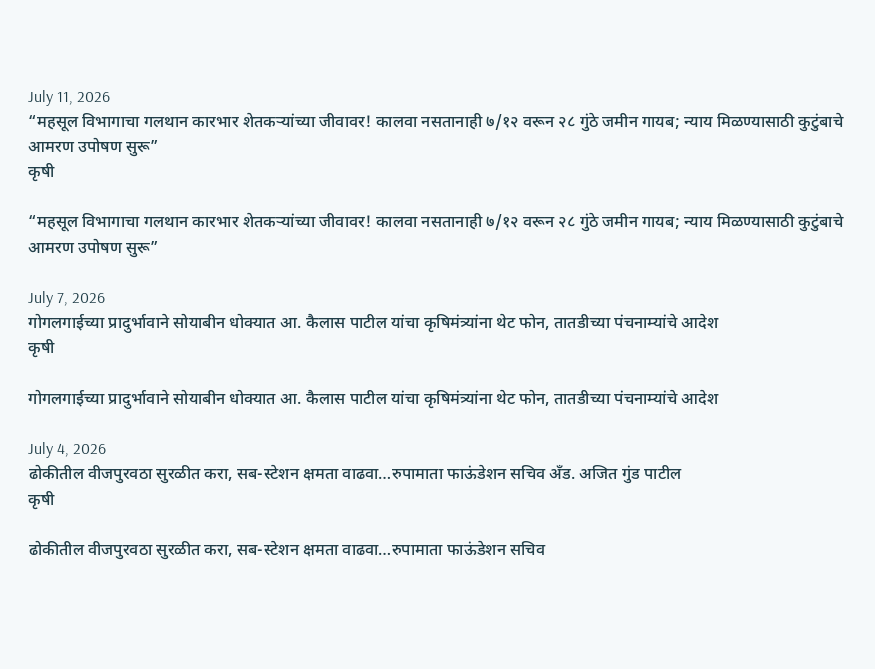July 11, 2026
“महसूल विभागाचा गलथान कारभार शेतकऱ्यांच्या जीवावर! कालवा नसतानाही ७/१२ वरून २८ गुंठे जमीन गायब; न्याय मिळण्यासाठी कुटुंबाचे आमरण उपोषण सुरू”
कृषी

“महसूल विभागाचा गलथान कारभार शेतकऱ्यांच्या जीवावर! कालवा नसतानाही ७/१२ वरून २८ गुंठे जमीन गायब; न्याय मिळण्यासाठी कुटुंबाचे आमरण उपोषण सुरू”

July 7, 2026
गोगलगाईच्या प्रादुर्भावाने सोयाबीन धोक्यात आ. कैलास पाटील यांचा कृषिमंत्र्यांना थेट फोन, तातडीच्या पंचनाम्यांचे आदेश
कृषी

गोगलगाईच्या प्रादुर्भावाने सोयाबीन धोक्यात आ. कैलास पाटील यांचा कृषिमंत्र्यांना थेट फोन, तातडीच्या पंचनाम्यांचे आदेश

July 4, 2026
ढोकीतील वीजपुरवठा सुरळीत करा, सब-स्टेशन क्षमता वाढवा…रुपामाता फाऊंडेशन सचिव अँड. अजित गुंड पाटील
कृषी

ढोकीतील वीजपुरवठा सुरळीत करा, सब-स्टेशन क्षमता वाढवा…रुपामाता फाऊंडेशन सचिव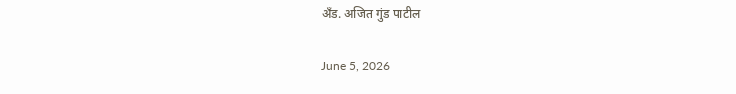अँड. अजित गुंड पाटील

June 5, 2026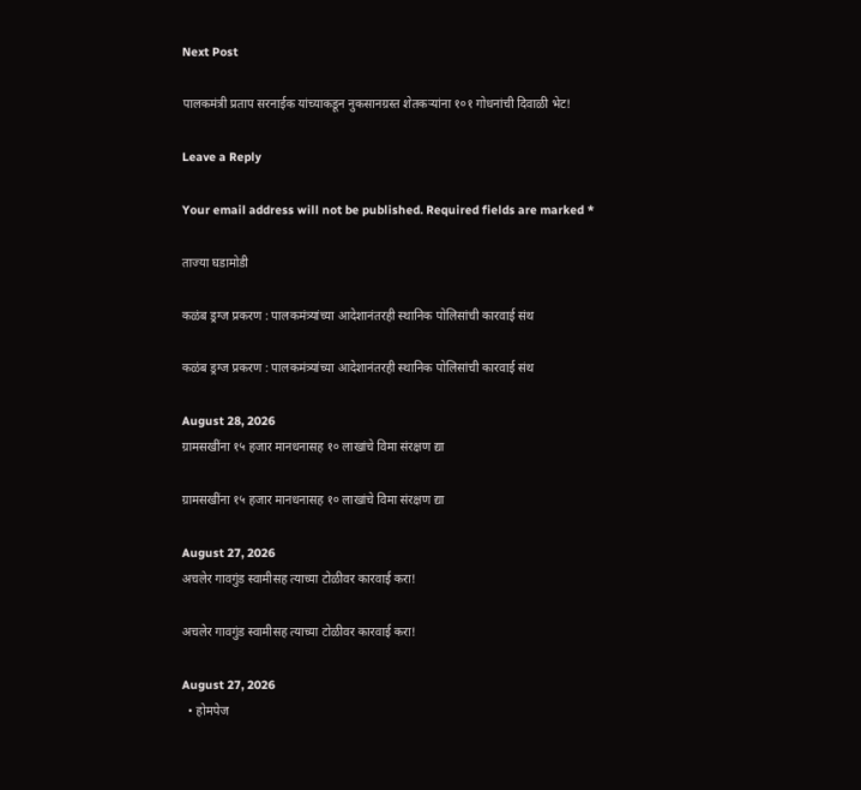Next Post

पालकमंत्री प्रताप सरनाईक यांच्याकडून नुकसानग्रस्त शेतकऱ्यांना १०१ गोधनांची दिवाळी भेट!

Leave a Reply

Your email address will not be published. Required fields are marked *

ताज्या घडामोडी

कळंब ड्रग्ज प्रकरण : पालकमंत्र्यांच्या आदेशानंतरही स्थानिक पोलिसांची कारवाई संथ

कळंब ड्रग्ज प्रकरण : पालकमंत्र्यांच्या आदेशानंतरही स्थानिक पोलिसांची कारवाई संथ

August 28, 2026
ग्रामसखींना १५ हजार मानधनासह १० लाखांचे विमा संरक्षण द्या

ग्रामसखींना १५ हजार मानधनासह १० लाखांचे विमा संरक्षण द्या

August 27, 2026
अचलेर गावगुंड स्वामीसह त्याच्या टोळीवर कारवाई करा!

अचलेर गावगुंड स्वामीसह त्याच्या टोळीवर कारवाई करा!

August 27, 2026
  • होमपेज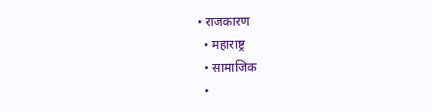• राजकारण
  • महाराष्ट्र
  • सामाजिक
  •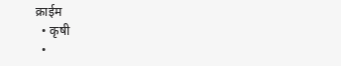क्राईम
  • कृषी
  •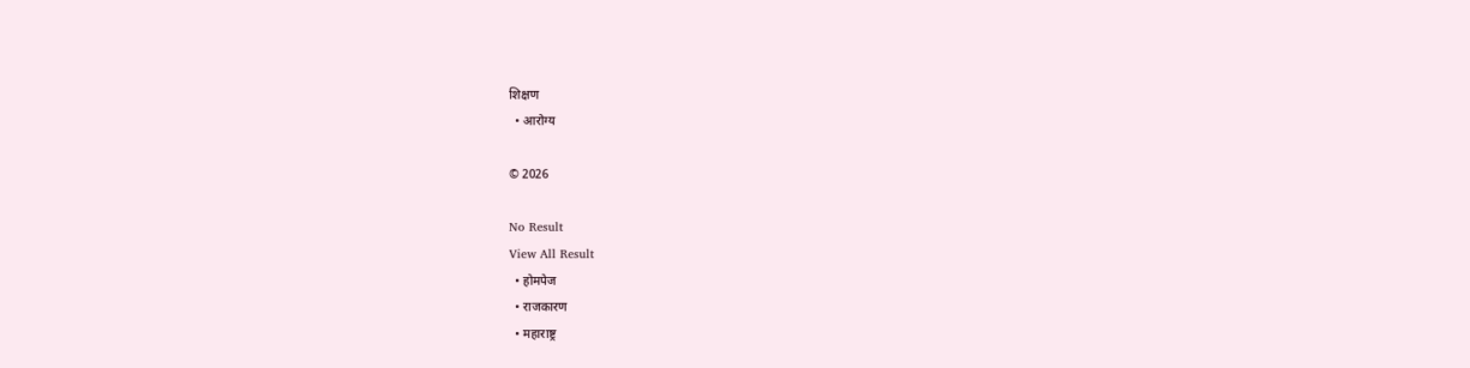शिक्षण
  • आरोग्य

© 2026

No Result
View All Result
  • होमपेज
  • राजकारण
  • महाराष्ट्र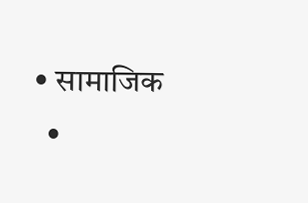• सामाजिक
  •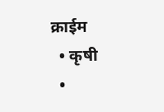क्राईम
  • कृषी
  •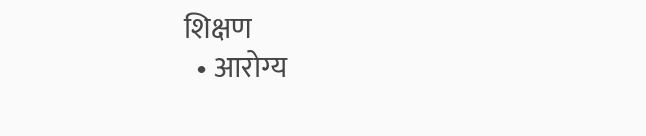शिक्षण
  • आरोग्य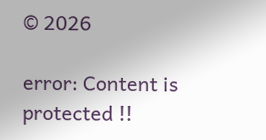© 2026

error: Content is protected !!